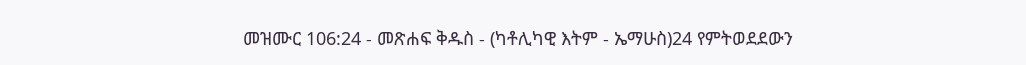መዝሙር 106:24 - መጽሐፍ ቅዱስ - (ካቶሊካዊ እትም - ኤማሁስ)24 የምትወደደውን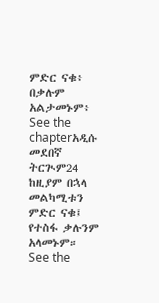ምድር ናቁ፥ በቃሉም አልታመኑም፥ See the chapterአዲሱ መደበኛ ትርጒም24 ከዚያም በኋላ መልካሚቱን ምድር ናቁ፤ የተስፋ ቃሉንም አላመኑም። See the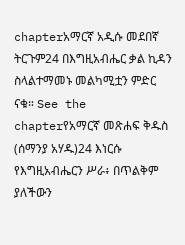chapterአማርኛ አዲሱ መደበኛ ትርጉም24 በእግዚአብሔር ቃል ኪዳን ስላልተማመኑ መልካሚቷን ምድር ናቁ። See the chapterየአማርኛ መጽሐፍ ቅዱስ (ሰማንያ አሃዱ)24 እነርሱ የእግዚአብሔርን ሥራ፥ በጥልቅም ያለችውን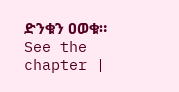ድንቁን ዐወቁ። See the chapter |